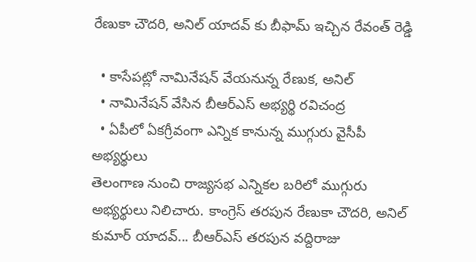రేణుకా చౌదరి, అనిల్ యాదవ్ కు బీఫామ్ ఇచ్చిన రేవంత్ రెడ్డి

  • కాసేపట్లో నామినేషన్ వేయనున్న రేణుక, అనిల్
  • నామినేషన్ వేసిన బీఆర్ఎస్ అభ్యర్థి రవిచంద్ర
  • ఏపీలో ఏకగ్రీవంగా ఎన్నిక కానున్న ముగ్గురు వైసీపీ అభ్యర్థులు
తెలంగాణ నుంచి రాజ్యసభ ఎన్నికల బరిలో ముగ్గురు అభ్యర్థులు నిలిచారు. కాంగ్రెస్ తరపున రేణుకా చౌదరి, అనిల్ కుమార్ యాదవ్... బీఆర్ఎస్ తరపున వద్దిరాజు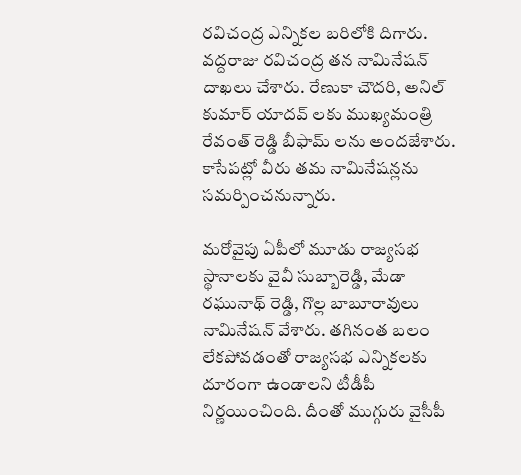రవిచంద్ర ఎన్నికల బరిలోకి దిగారు. వద్దరాజు రవిచంద్ర తన నామినేషన్ దాఖలు చేశారు. రేణుకా చౌదరి, అనిల్ కుమార్ యాదవ్ లకు ముఖ్యమంత్రి రేవంత్ రెడ్డి బీఫామ్ లను అందజేశారు. కాసేపట్లో వీరు తమ నామినేషన్లను సమర్పించనున్నారు.

మరోవైపు ఏపీలో మూడు రాజ్యసభ స్థానాలకు వైవీ సుబ్బారెడ్డి, మేడా రఘునాథ్ రెడ్డి, గొల్ల బాబూరావులు నామినేషన్ వేశారు. తగినంత బలం లేకపోవడంతో రాజ్యసభ ఎన్నికలకు దూరంగా ఉండాలని టీడీపీ నిర్ణయించింది. దీంతో ముగ్గురు వైసీపీ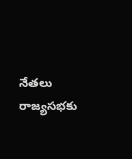నేతలు రాజ్యసభకు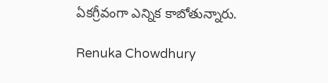ఏకగ్రీవంగా ఎన్నిక కాబోతున్నారు.

Renuka Chowdhury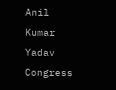Anil Kumar Yadav
Congress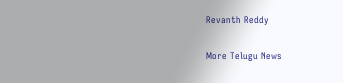Revanth Reddy

More Telugu News